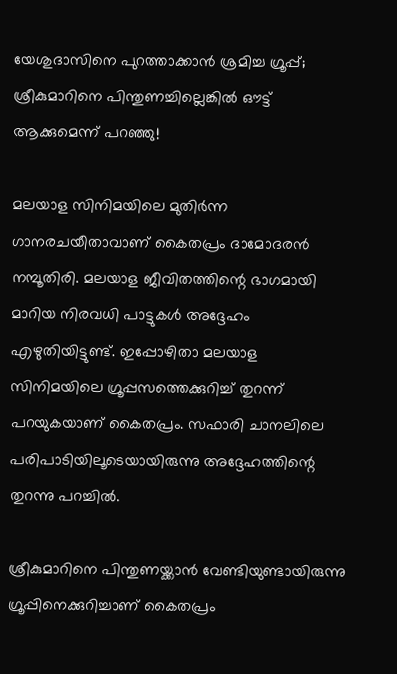യേശുദാസിനെ പുറത്താക്കാന്‍ ശ്രമിച്ച ഗ്രൂപ്പ്; ശ്രീകുമാറിനെ പിന്തുണച്ചില്ലെങ്കില്‍ ഔട്ട് ആക്കുമെന്ന് പറഞ്ഞു!

മലയാള സിനിമയിലെ മുതിര്‍ന്ന ഗാനരചയീതാവാണ് കൈതപ്രം ദാമോദരന്‍ നമ്പൂതിരി. മലയാള ജീവിതത്തിന്റെ ഭാഗമായി മാറിയ നിരവധി പാട്ടുകള്‍ അദ്ദേഹം എഴുതിയിട്ടുണ്ട്. ഇപ്പോഴിതാ മലയാള സിനിമയിലെ ഗ്രൂപ്പസത്തെക്കുറിച്ച് തുറന്ന് പറയുകയാണ് കൈതപ്രം. സഫാരി ചാനലിലെ പരിപാടിയിലൂടെയായിരുന്നു അദ്ദേഹത്തിന്റെ തുറന്നു പറച്ചില്‍.

ശ്രീകുമാറിനെ പിന്തുണയ്ക്കാന്‍ വേണ്ടിയുണ്ടായിരുന്നു ഗ്രൂപ്പിനെക്കുറിച്ചാണ് കൈതപ്രം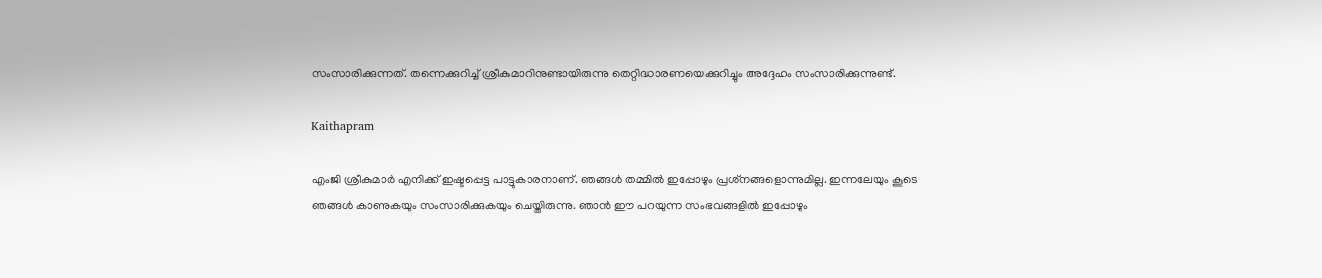സംസാരിക്കുന്നത്. തന്നെക്കുറിച്ച് ശ്രീകുമാറിനുണ്ടായിരുന്നു തെറ്റിദ്ധാരണയെക്കുറിച്ചും അദ്ദേഹം സംസാരിക്കുന്നുണ്ട്.

Kaithapram

എംജി ശ്രീകുമാര്‍ എനിക്ക് ഇഷ്ടപ്പെട്ട പാട്ടുകാരനാണ്. ഞങ്ങള്‍ തമ്മില്‍ ഇപ്പോഴും പ്രശ്‌നങ്ങളൊന്നുമില്ല. ഇന്നലേയും കൂടെ ഞങ്ങള്‍ കാണുകയും സംസാരിക്കുകയും ചെയ്തിരുന്നു. ഞാന്‍ ഈ പറയുന്ന സംഭവങ്ങളില്‍ ഇപ്പോഴും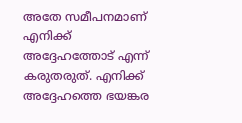അതേ സമീപനമാണ് എനിക്ക് അദ്ദേഹത്തോട് എന്ന് കരുതരുത്. എനിക്ക് അദ്ദേഹത്തെ ഭയങ്കര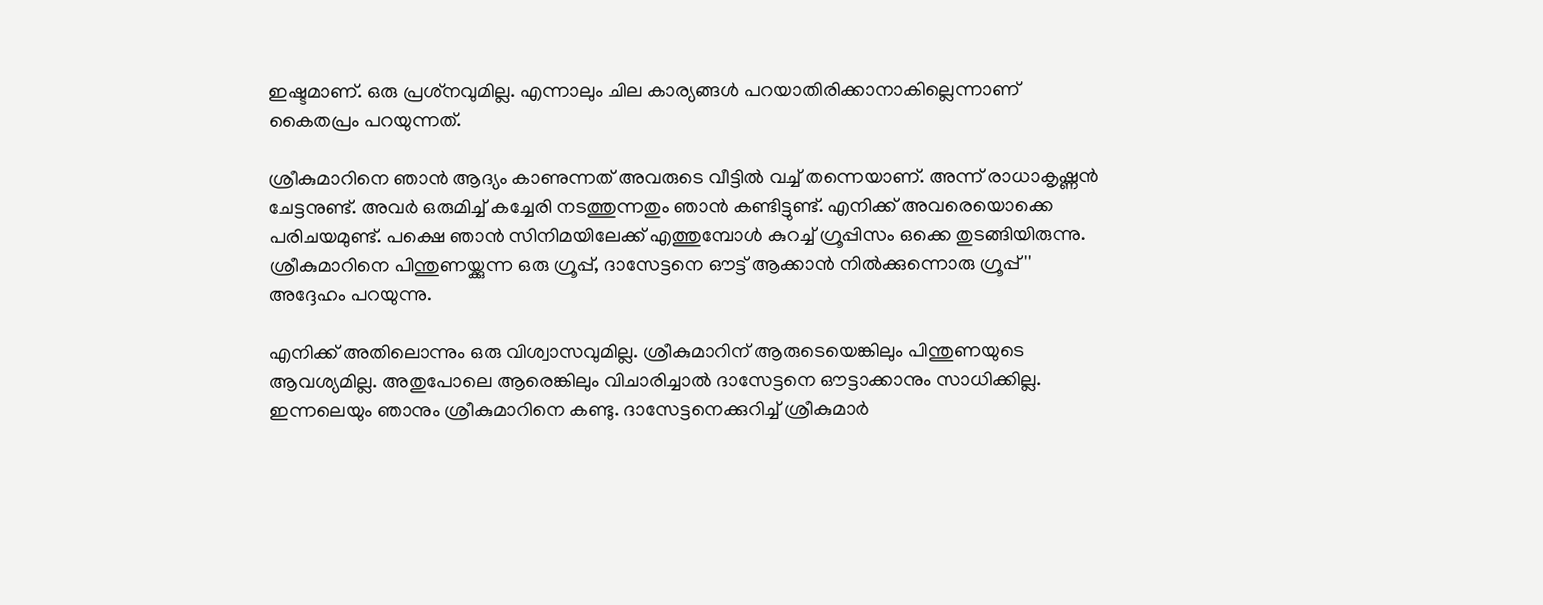ഇഷ്ടമാണ്. ഒരു പ്രശ്‌നവുമില്ല. എന്നാലും ചില കാര്യങ്ങള്‍ പറയാതിരിക്കാനാകില്ലെന്നാണ് കൈതപ്രം പറയുന്നത്.

ശ്രീകുമാറിനെ ഞാന്‍ ആദ്യം കാണുന്നത് അവരുടെ വീട്ടില്‍ വച്ച് തന്നെയാണ്. അന്ന് രാധാകൃഷ്ണന്‍ ചേട്ടനുണ്ട്. അവര്‍ ഒരുമിച്ച് കച്ചേരി നടത്തുന്നതും ഞാന്‍ കണ്ടിട്ടുണ്ട്. എനിക്ക് അവരെയൊക്കെ പരിചയമുണ്ട്. പക്ഷെ ഞാന്‍ സിനിമയിലേക്ക് എത്തുമ്പോള്‍ കുറച്ച് ഗ്രൂപ്പിസം ഒക്കെ തുടങ്ങിയിരുന്നു. ശ്രീകുമാറിനെ പിന്തുണയ്ക്കുന്ന ഒരു ഗ്രൂപ്പ്, ദാസേട്ടനെ ഔട്ട് ആക്കാന്‍ നില്‍ക്കുന്നൊരു ഗ്രൂപ്പ്'' അദ്ദേഹം പറയുന്നു.

എനിക്ക് അതിലൊന്നും ഒരു വിശ്വാസവുമില്ല. ശ്രീകുമാറിന് ആരുടെയെങ്കിലും പിന്തുണയുടെ ആവശ്യമില്ല. അതുപോലെ ആരെങ്കിലും വിചാരിച്ചാല്‍ ദാസേട്ടനെ ഔട്ടാക്കാനും സാധിക്കില്ല. ഇന്നലെയും ഞാനും ശ്രീകുമാറിനെ കണ്ടു. ദാസേട്ടനെക്കുറിച്ച് ശ്രീകുമാര്‍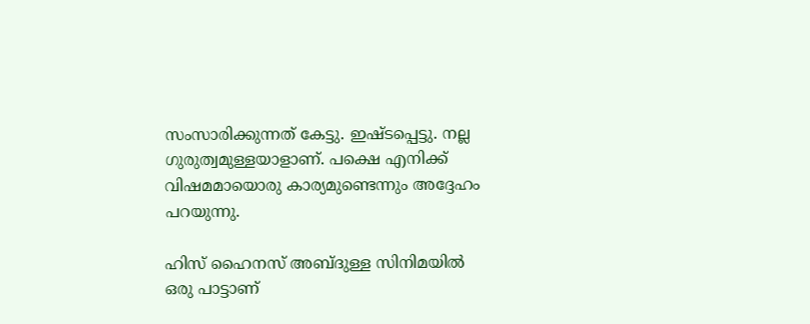സംസാരിക്കുന്നത് കേട്ടു. ഇഷ്ടപ്പെട്ടു. നല്ല ഗുരുത്വമുള്ളയാളാണ്. പക്ഷെ എനിക്ക് വിഷമമായൊരു കാര്യമുണ്ടെന്നും അദ്ദേഹം പറയുന്നു.

ഹിസ് ഹൈനസ് അബ്ദുള്ള സിനിമയില്‍ ഒരു പാട്ടാണ്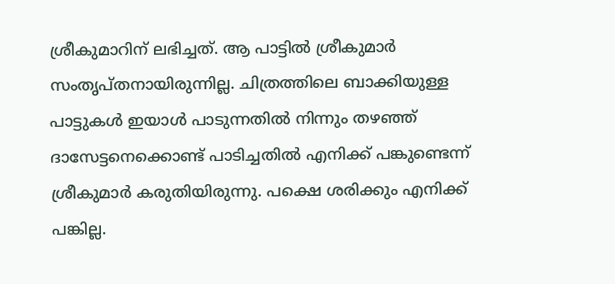ശ്രീകുമാറിന് ലഭിച്ചത്. ആ പാട്ടില്‍ ശ്രീകുമാര്‍ സംതൃപ്തനായിരുന്നില്ല. ചിത്രത്തിലെ ബാക്കിയുള്ള പാട്ടുകള്‍ ഇയാള്‍ പാടുന്നതില്‍ നിന്നും തഴഞ്ഞ് ദാസേട്ടനെക്കൊണ്ട് പാടിച്ചതില്‍ എനിക്ക് പങ്കുണ്ടെന്ന് ശ്രീകുമാര്‍ കരുതിയിരുന്നു. പക്ഷെ ശരിക്കും എനിക്ക് പങ്കില്ല.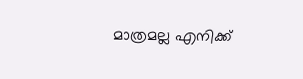മാത്രമല്ല എനിക്ക്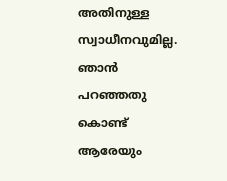അതിനുള്ള സ്വാധീനവുമില്ല. ഞാന്‍ പറഞ്ഞതു കൊണ്ട് ആരേയും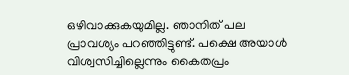ഒഴിവാക്കുകയുമില്ല. ഞാനിത് പല പ്രാവശ്യം പറഞ്ഞിട്ടുണ്ട്. പക്ഷെ അയാള്‍ വിശ്വസിച്ചില്ലെന്നും കൈതപ്രം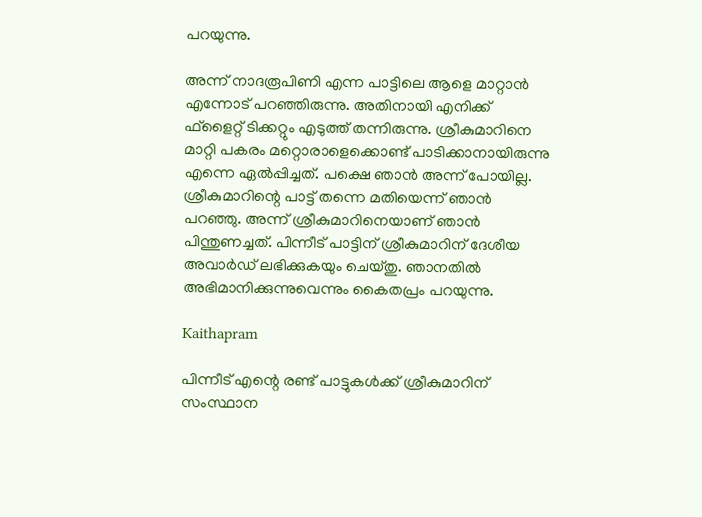പറയുന്നു.

അന്ന് നാദരൂപിണി എന്ന പാട്ടിലെ ആളെ മാറ്റാന്‍ എന്നോട് പറഞ്ഞിരുന്നു. അതിനായി എനിക്ക് ഫ്‌ളൈറ്റ് ടിക്കറ്റും എടുത്ത് തന്നിരുന്നു. ശ്രീകുമാറിനെ മാറ്റി പകരം മറ്റൊരാളെക്കൊണ്ട് പാടിക്കാനായിരുന്നു എന്നെ ഏല്‍പ്പിച്ചത്. പക്ഷെ ഞാന്‍ അന്ന് പോയില്ല. ശ്രീകുമാറിന്റെ പാട്ട് തന്നെ മതിയെന്ന് ഞാന്‍ പറഞ്ഞു. അന്ന് ശ്രീകുമാറിനെയാണ് ഞാന്‍ പിന്തുണച്ചത്. പിന്നീട് പാട്ടിന് ശ്രീകുമാറിന് ദേശീയ അവാര്‍ഡ് ലഭിക്കുകയും ചെയ്തു. ഞാനതില്‍ അഭിമാനിക്കുന്നുവെന്നും കൈതപ്രം പറയുന്നു.

Kaithapram

പിന്നീട് എന്റെ രണ്ട് പാട്ടുകള്‍ക്ക് ശ്രീകുമാറിന് സംസ്ഥാന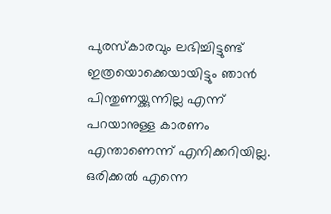പുരസ്‌കാരവും ലഭിച്ചിട്ടുണ്ട് ഇത്രയൊക്കെയായിട്ടും ഞാന്‍ പിന്തുണയ്ക്കുന്നില്ല എന്ന് പറയാനുള്ള കാരണം എന്താണെന്ന് എനിക്കറിയില്ല. ഒരിക്കല്‍ എന്നെ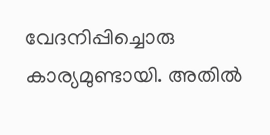വേദനിപ്പിച്ചൊരു കാര്യമുണ്ടായി. അതില്‍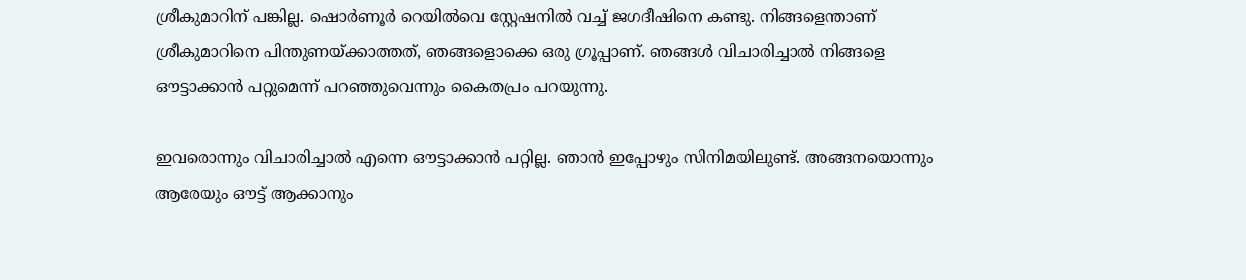ശ്രീകുമാറിന് പങ്കില്ല. ഷൊര്‍ണൂര്‍ റെയില്‍വെ സ്റ്റേഷനില്‍ വച്ച് ജഗദീഷിനെ കണ്ടു. നിങ്ങളെന്താണ് ശ്രീകുമാറിനെ പിന്തുണയ്ക്കാത്തത്, ഞങ്ങളൊക്കെ ഒരു ഗ്രൂപ്പാണ്. ഞങ്ങള്‍ വിചാരിച്ചാല്‍ നിങ്ങളെ ഔട്ടാക്കാന്‍ പറ്റുമെന്ന് പറഞ്ഞുവെന്നും കൈതപ്രം പറയുന്നു.

ഇവരൊന്നും വിചാരിച്ചാല്‍ എന്നെ ഔട്ടാക്കാന്‍ പറ്റില്ല. ഞാന്‍ ഇപ്പോഴും സിനിമയിലുണ്ട്. അങ്ങനയൊന്നും ആരേയും ഔട്ട് ആക്കാനും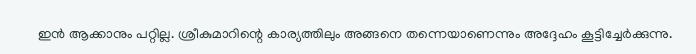ഇന്‍ ആക്കാനും പറ്റില്ല. ശ്രീകുമാറിന്റെ കാര്യത്തിലും അങ്ങനെ തന്നെയാണെന്നും അദ്ദേഹം കൂട്ടിച്ചേര്‍ക്കുന്നു.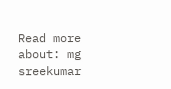Read more about: mg sreekumar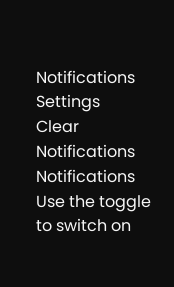Notifications
Settings
Clear Notifications
Notifications
Use the toggle to switch on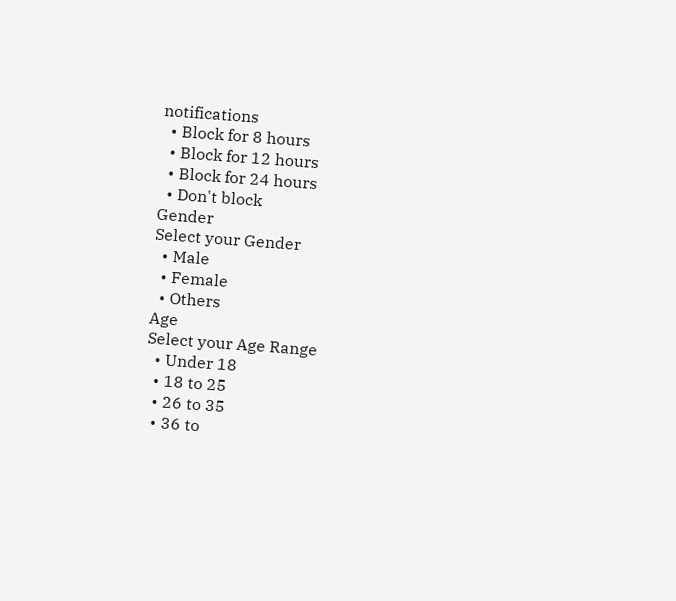notifications
  • Block for 8 hours
  • Block for 12 hours
  • Block for 24 hours
  • Don't block
Gender
Select your Gender
  • Male
  • Female
  • Others
Age
Select your Age Range
  • Under 18
  • 18 to 25
  • 26 to 35
  • 36 to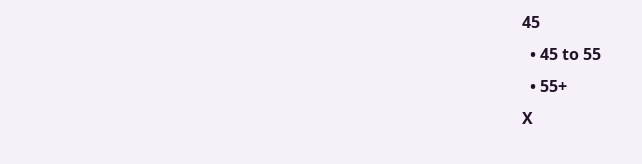45
  • 45 to 55
  • 55+
X